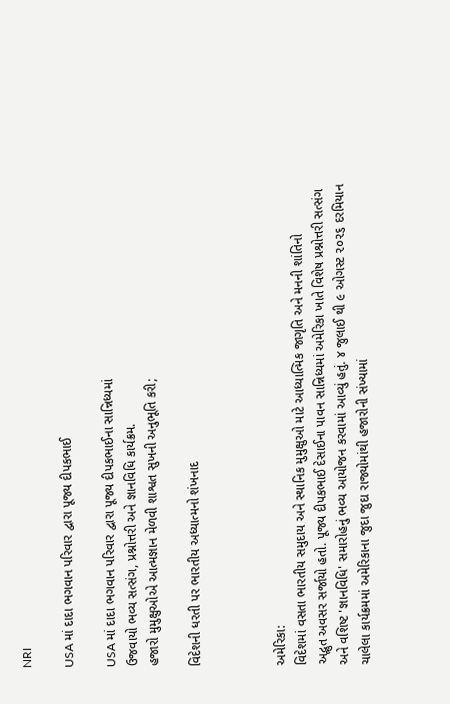NRI

USA માં દાદા ભગવાન પરિવાર દ્વારા પૂજ્ય દીપકભાઈ

USA માં દાદા ભગવાન પરિવાર દ્વારા પૂજ્ય દીપકભાઈના સાન્નિધ્યમાં
ઉજવાયો ભવ્ય સત્સંગ, પ્રશ્નોત્તરી અને જ્ઞાનવિધિ કાર્યક્રમ.
હજારો મુમુક્ષુઓએ આત્મજ્ઞાન મેળવી શાશ્વત સુખની અનુભૂતિ કરી;

વિદેશની ધરતી પર ભારતીય અધ્યાત્મનો શંખનાદ



અમેરિકા:
વિદેશમાં વસતા ભારતીય સમુદાય અને સ્થાનિક મુમુક્ષુઓ માટે આધ્યાત્મિક જાગૃતિ અને મનની શાંતિનો
અદ્ભુત અવસર સર્જાયો હતો. પૂજ્ય દીપકભાઈ દેસાઈના પાવન સાન્નિધ્યમાં અમેરિકા ખાતે વિશેષ પ્રશ્નોત્તરી સત્સંગ
અને વશિષ્ટ 'જ્ઞાનવિધિ' સમારોહનું ભવ્ય આયોજન કરવામાં આવ્યું હતું. ૪ જુલાઈ થી ૯ ઓગસ્ટ ૨૦૨૬ દરમિયાન
ચાલેલા કાર્યક્રમમાં અમેરિકાના જુદા જુદા રાજ્યોમાંથી હજારોની સંખ્યામાં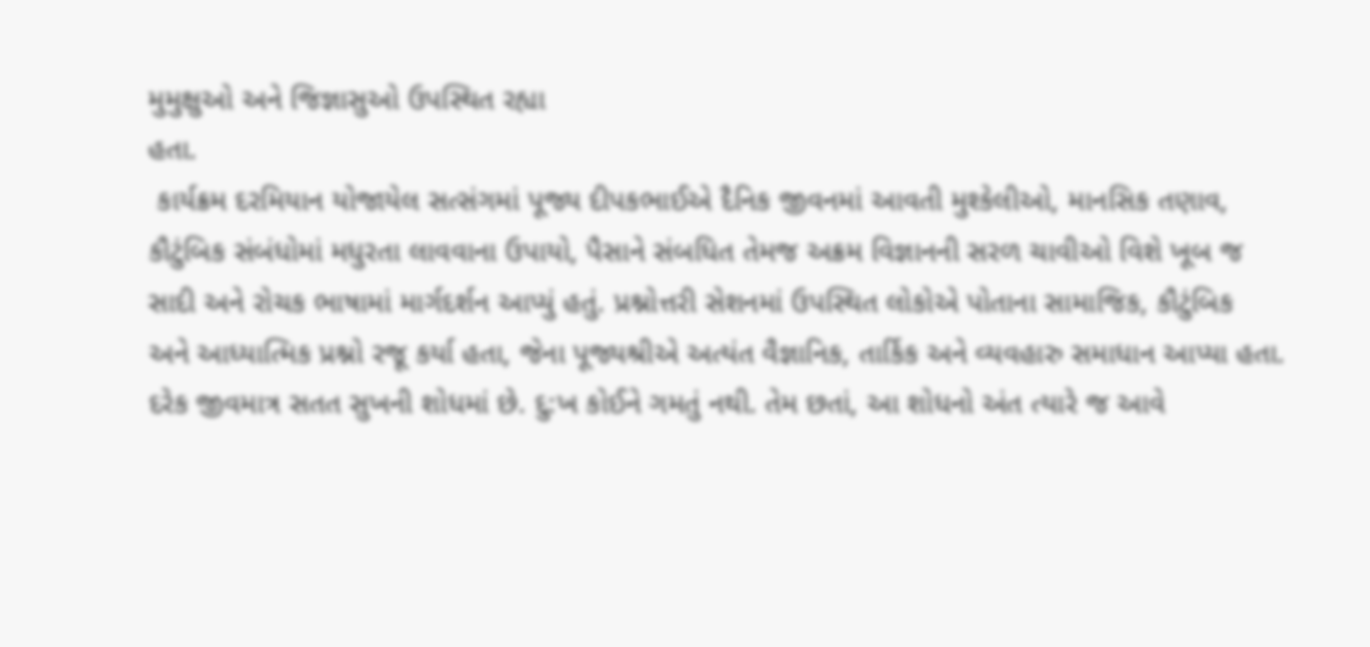મુમુક્ષુઓ અને જિજ્ઞાસુઓ ઉપસ્થિત રહ્યા
હતા.
 કાર્યક્રમ દરમિયાન યોજાયેલ સત્સંગમાં પૂજ્ય દીપકભાઈએ દૈનિક જીવનમાં આવતી મુશ્કેલીઓ, માનસિક તણાવ,
કૌટુંબિક સંબંધોમાં મધુરતા લાવવાના ઉપાયો, પૈસાને સંબધિત તેમજ અક્રમ વિજ્ઞાનની સરળ ચાવીઓ વિશે ખૂબ જ
સાદી અને રોચક ભાષામાં માર્ગદર્શન આપ્યું હતું. પ્રશ્નોત્તરી સેશનમાં ઉપસ્થિત લોકોએ પોતાના સામાજિક, કૌટુંબિક
અને આધ્યાત્મિક પ્રશ્નો રજૂ કર્યા હતા, જેના પૂજ્યશ્રીએ અત્યંત વૈજ્ઞાનિક, તાર્કિક અને વ્યવહારુ સમાધાન આપ્યા હતા.
દરેક જીવમાત્ર સતત સુખની શોધમાં છે. દુ:ખ કોઈને ગમતું નથી. તેમ છતાં, આ શોધનો અંત ત્યારે જ આવે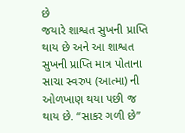છે
જયારે શાશ્વત સુખની પ્રાપ્તિ થાય છે અને આ શાશ્વત સુખની પ્રાપ્તિ માત્ર પોતાના સાચા સ્વરુપ (આત્મા) ની
ઓળખાણ થયા પછી જ થાય છે. “સાકર ગળી છે”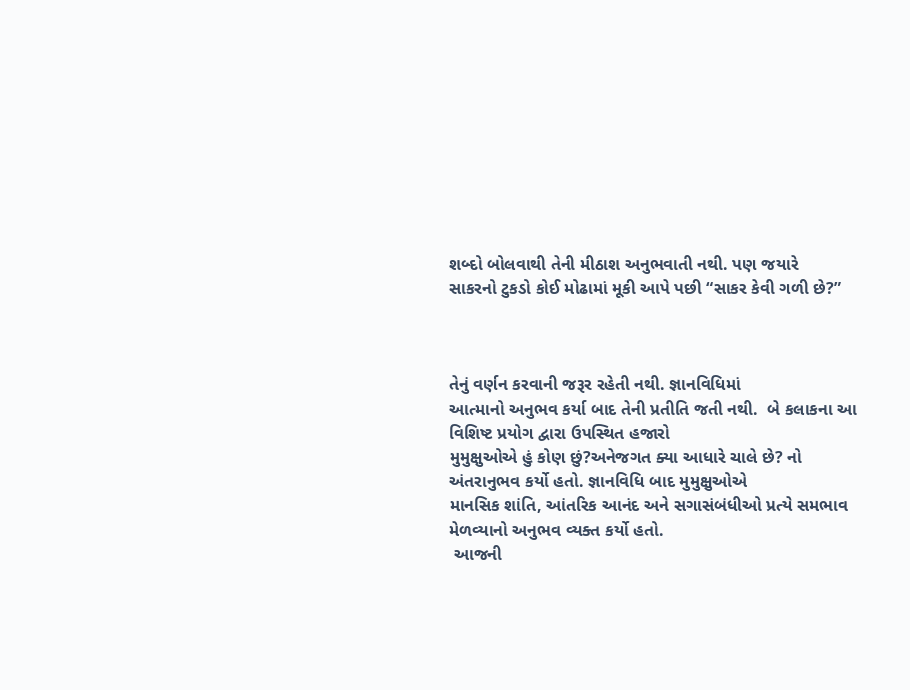શબ્દો બોલવાથી તેની મીઠાશ અનુભવાતી નથી. પણ જયારે
સાકરનો ટુકડો કોઈ મોઢામાં મૂકી આપે પછી “સાકર કેવી ગળી છે?”



તેનું વર્ણન કરવાની જરૂર રહેતી નથી. જ્ઞાનવિધિમાં
આત્માનો અનુભવ કર્યા બાદ તેની પ્રતીતિ જતી નથી.  બે કલાકના આ વિશિષ્ટ પ્રયોગ દ્વારા ઉપસ્થિત હજારો
મુમુક્ષુઓએ હું કોણ છું?અનેજગત ક્યા આધારે ચાલે છે? નો અંતરાનુભવ કર્યો હતો. જ્ઞાનવિધિ બાદ મુમુક્ષુઓએ
માનસિક શાંતિ, આંતરિક આનંદ અને સગાસંબંધીઓ પ્રત્યે સમભાવ મેળવ્યાનો અનુભવ વ્યક્ત કર્યો હતો.
 આજની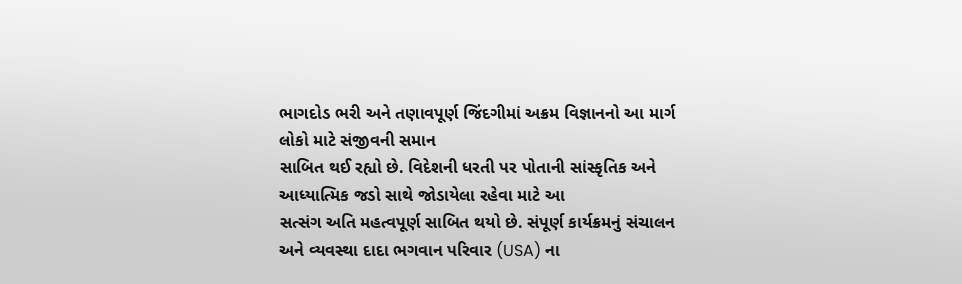ભાગદોડ ભરી અને તણાવપૂર્ણ જિંદગીમાં અક્રમ વિજ્ઞાનનો આ માર્ગ લોકો માટે સંજીવની સમાન
સાબિત થઈ રહ્યો છે. વિદેશની ધરતી પર પોતાની સાંસ્કૃતિક અને આધ્યાત્મિક જડો સાથે જોડાયેલા રહેવા માટે આ
સત્સંગ અતિ મહત્વપૂર્ણ સાબિત થયો છે. સંપૂર્ણ કાર્યક્રમનું સંચાલન અને વ્યવસ્થા દાદા ભગવાન પરિવાર (USA) ના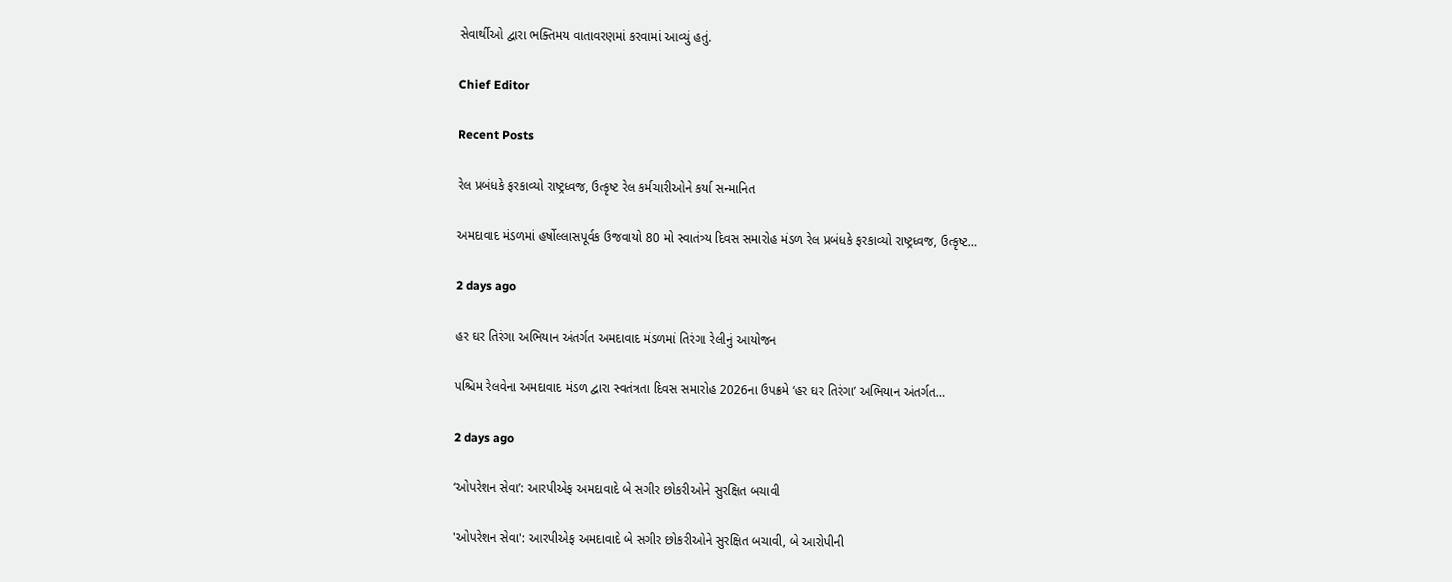સેવાર્થીઓ દ્વારા ભક્તિમય વાતાવરણમાં કરવામાં આવ્યું હતું.

Chief Editor

Recent Posts

રેલ પ્રબંધકે ફરકાવ્યો રાષ્ટ્રધ્વજ, ઉત્કૃષ્ટ રેલ કર્મચારીઓને કર્યા સન્માનિત

અમદાવાદ મંડળમાં હર્ષોલ્લાસપૂર્વક ઉજવાયો 80 મો સ્વાતંત્ર્ય દિવસ સમારોહ મંડળ રેલ પ્રબંધકે ફરકાવ્યો રાષ્ટ્રધ્વજ, ઉત્કૃષ્ટ…

2 days ago

હર ઘર તિરંગા અભિયાન અંતર્ગત અમદાવાદ મંડળમાં તિરંગા રેલીનું આયોજન

પશ્ચિમ રેલવેના અમદાવાદ મંડળ દ્વારા સ્વતંત્રતા દિવસ સમારોહ 2026ના ઉપક્રમે ‘હર ઘર તિરંગા’ અભિયાન અંતર્ગત…

2 days ago

‘ઓપરેશન સેવા’: આરપીએફ અમદાવાદે બે સગીર છોકરીઓને સુરક્ષિત બચાવી

'ઓપરેશન સેવા': આરપીએફ અમદાવાદે બે સગીર છોકરીઓને સુરક્ષિત બચાવી, બે આરોપીની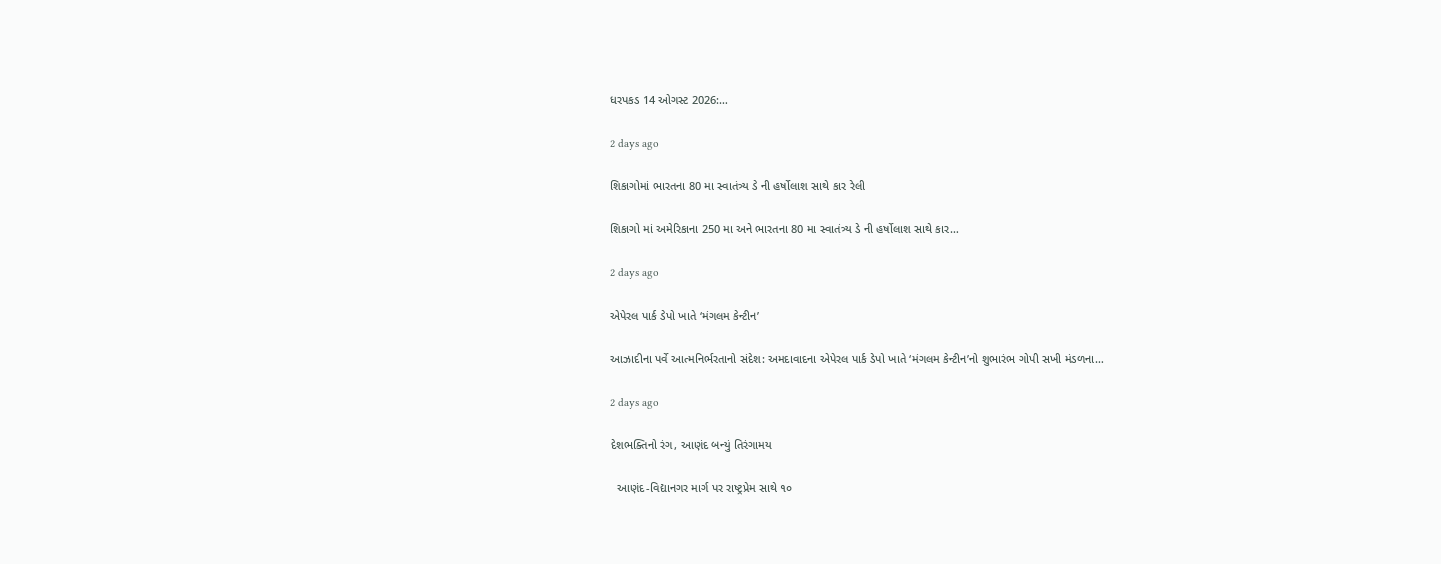ધરપકડ 14 ઓગસ્ટ 2026:…

2 days ago

શિકાગોમાં ભારતના 80 મા સ્વાતંત્ર્ય ડે ની હર્ષોલાશ સાથે કાર રેલી

શિકાગો માં અમેરિકાના 250 મા અને ભારતના 80 મા સ્વાતંત્ર્ય ડે ની હર્ષોલાશ સાથે કાર…

2 days ago

એપેરલ પાર્ક ડેપો ખાતે ‘મંગલમ કેન્ટીન’

આઝાદીના પર્વે આત્મનિર્ભરતાનો સંદેશ: અમદાવાદના એપેરલ પાર્ક ડેપો ખાતે ‘મંગલમ કેન્ટીન’નો શુભારંભ ગોપી સખી મંડળના…

2 days ago

દેશભક્તિનો રંગ, આણંદ બન્યું તિરંગામય

  આણંદ-વિદ્યાનગર માર્ગ પર રાષ્ટ્રપ્રેમ સાથે ૧૦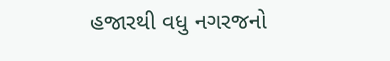હજારથી વધુ નગરજનો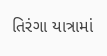તિરંગા યાત્રામાં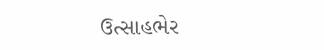ઉત્સાહભેર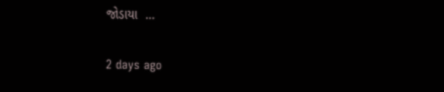જોડાયા  …

2 days ago